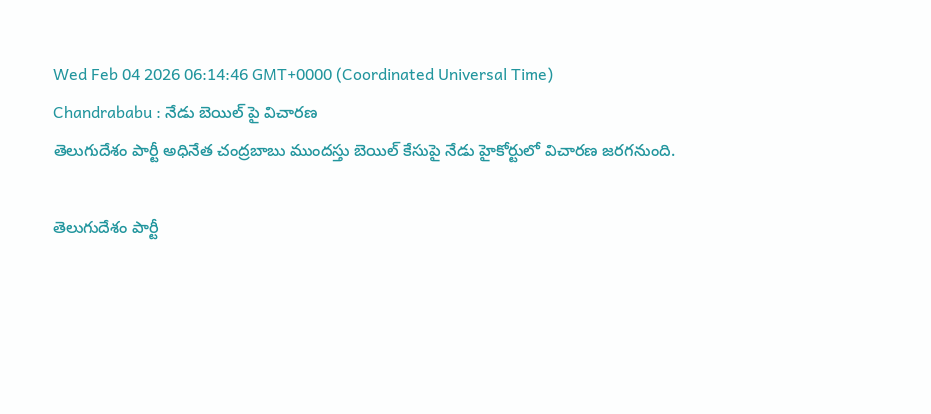Wed Feb 04 2026 06:14:46 GMT+0000 (Coordinated Universal Time)
Chandrababu : నేడు బెయిల్ పై విచారణ
తెలుగుదేశం పార్టీ అధినేత చంద్రబాబు ముందస్తు బెయిల్ కేసుపై నేడు హైకోర్టులో విచారణ జరగనుంది.

తెలుగుదేశం పార్టీ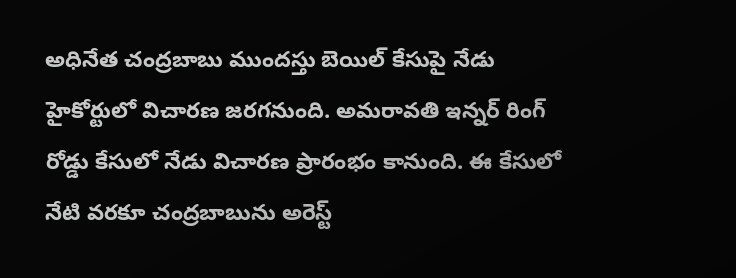అధినేత చంద్రబాబు ముందస్తు బెయిల్ కేసుపై నేడు హైకోర్టులో విచారణ జరగనుంది. అమరావతి ఇన్నర్ రింగ్ రోడ్డు కేసులో నేడు విచారణ ప్రారంభం కానుంది. ఈ కేసులో నేటి వరకూ చంద్రబాబును అరెస్ట్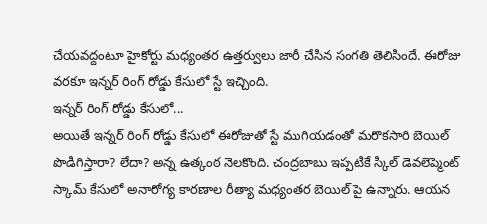చేయవద్దంటూ హైకోర్టు మధ్యంతర ఉత్తర్వులు జారీ చేసిన సంగతి తెలిసిందే. ఈరోజు వరకూ ఇన్నర్ రింగ్ రోడ్డు కేసులో స్టే ఇచ్చింది.
ఇన్నర్ రింగ్ రోడ్డు కేసులో...
అయితే ఇన్నర్ రింగ్ రోడ్డు కేసులో ఈరోజుతో స్టే ముగియడంతో మరొకసారి బెయిల్ పొడిగిస్తారా? లేదా? అన్న ఉత్కంఠ నెలకొంది. చంద్రబాబు ఇప్పటికే స్కిల్ డెవలెప్మెంట్ స్కామ్ కేసులో అనారోగ్య కారణాల రీత్యా మధ్యంతర బెయిల్ పై ఉన్నారు. ఆయన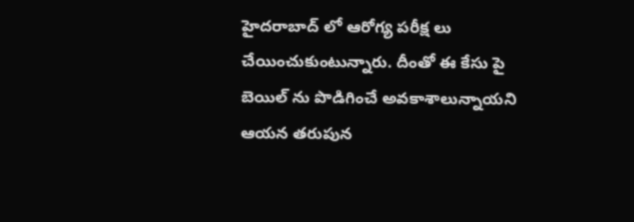హైదరాబాద్ లో ఆరోగ్య పరీక్ష లు చేయించుకుంటున్నారు. దీంతో ఈ కేసు పై బెయిల్ ను పొడిగించే అవకాశాలున్నాయని ఆయన తరుపున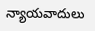న్యాయవాదులు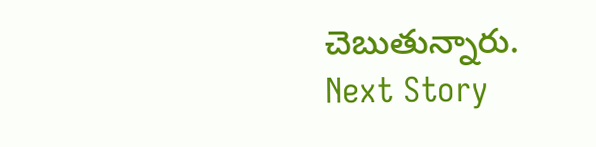చెబుతున్నారు.
Next Story